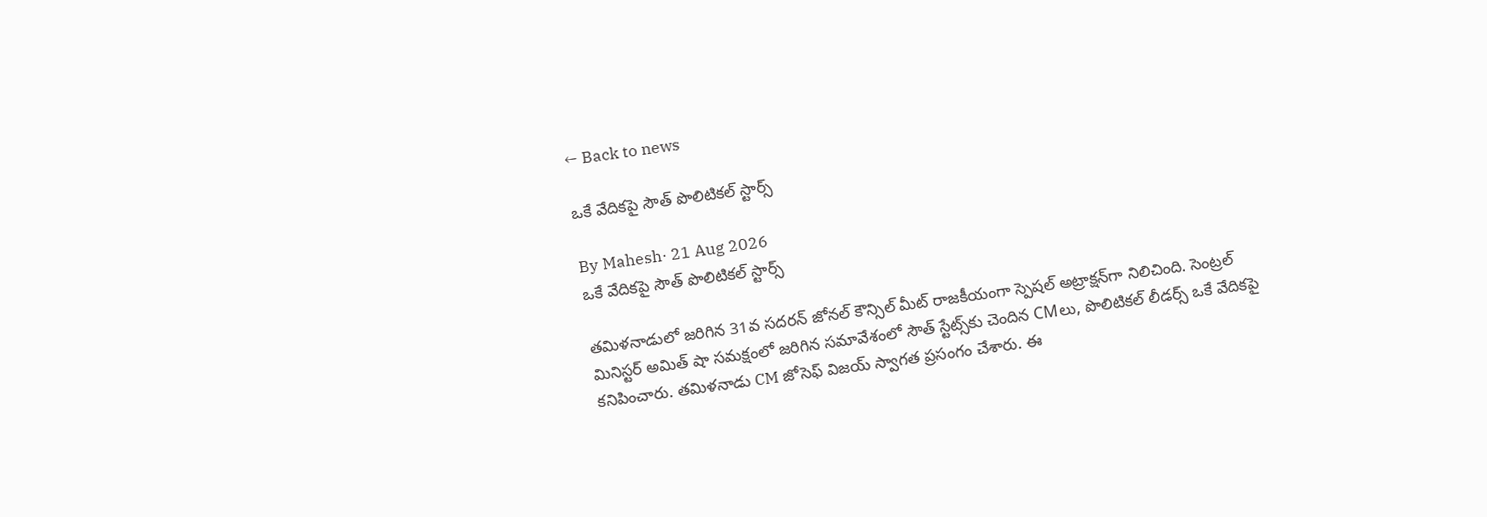← Back to news

ఒకే వేదికపై సౌత్ పొలిటికల్ స్టార్స్

By Mahesh· 21 Aug 2026
ఒకే వేదికపై సౌత్ పొలిటికల్ స్టార్స్

తమిళనాడులో జరిగిన 31వ సదరన్ జోనల్ కౌన్సిల్ మీట్ రాజకీయంగా స్పెషల్ అట్రాక్షన్‌గా నిలిచింది. సెంట్రల్ మినిస్టర్ అమిత్ షా సమక్షంలో జరిగిన సమావేశంలో సౌత్ స్టేట్స్‌కు చెందిన CMలు, పొలిటికల్ లీడర్స్ ఒకే వేదికపై కనిపించారు. తమిళనాడు CM జోసెఫ్ విజయ్ స్వాగత ప్రసంగం చేశారు. ఈ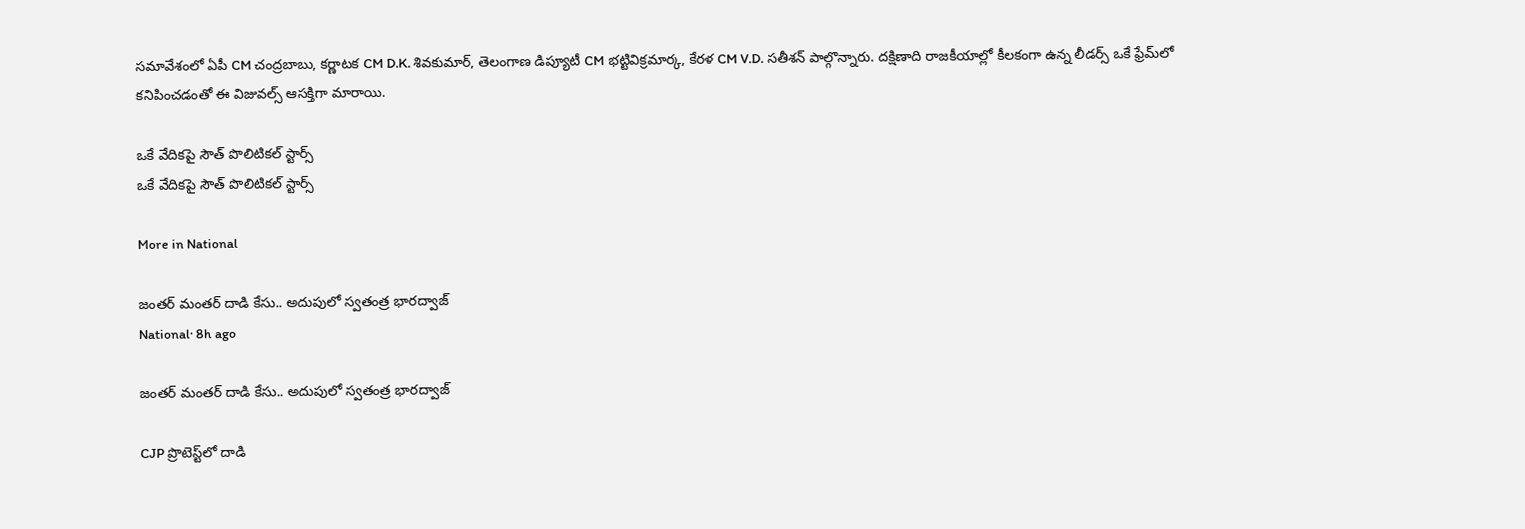సమావేశంలో ఏపీ CM చంద్రబాబు, కర్ణాటక CM D.K. శివకుమార్, తెలంగాణ డిప్యూటీ CM భట్టివిక్రమార్క, కేరళ CM V.D. సతీశన్ పాల్గొన్నారు. దక్షిణాది రాజకీయాల్లో కీలకంగా ఉన్న లీడర్స్ ఒకే ఫ్రేమ్‌లో కనిపించడంతో ఈ విజువల్స్ ఆసక్తిగా మారాయి.

ఒకే వేదికపై సౌత్ పొలిటికల్ స్టార్స్
ఒకే వేదికపై సౌత్ పొలిటికల్ స్టార్స్

More in National

జంతర్ మంతర్ దాడి కేసు.. అదుపులో స్వతంత్ర భారద్వాజ్
National· 8h ago

జంతర్ మంతర్ దాడి కేసు.. అదుపులో స్వతంత్ర భారద్వాజ్

CJP ప్రొటెస్ట్‌లో దాడి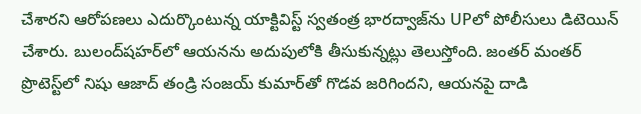చేశారని ఆరోపణలు ఎదుర్కొంటున్న యాక్టివిస్ట్ స్వతంత్ర భారద్వాజ్‌ను UPలో పోలీసులు డిటెయిన్ చేశారు. బులంద్‌షహర్‌లో ఆయనను అదుపులోకి తీసుకున్నట్లు తెలుస్తోంది. జంతర్ మంతర్ ప్రొటెస్ట్‌లో నిషు ఆజాద్ తండ్రి సంజయ్ కుమార్‌తో గొడవ జరిగిందని, ఆయనపై దాడి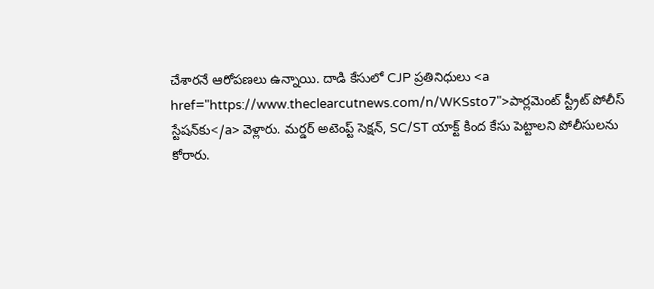చేశారనే ఆరోపణలు ఉన్నాయి. దాడి కేసులో CJP ప్రతినిధులు <a href="https://www.theclearcutnews.com/n/WKSsto7">పార్లమెంట్ స్ట్రీట్ పోలీస్ స్టేషన్‌కు</a> వెళ్లారు. మర్డర్ అటెంప్ట్ సెక్షన్, SC/ST యాక్ట్‌ కింద కేసు పెట్టాలని పోలీసులను కోరారు.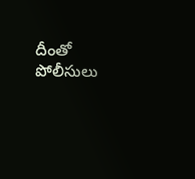దీంతో పోలీసులు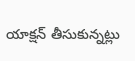యాక్షన్ తీసుకున్నట్లు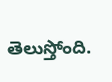తెలుస్తోంది.